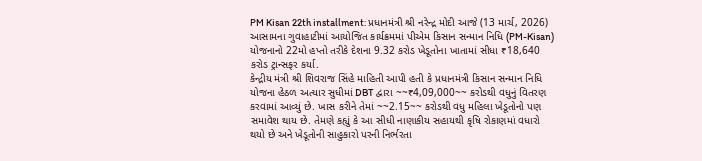PM Kisan 22th installment: પ્રધાનમંત્રી શ્રી નરેન્દ્ર મોદી આજે (13 માર્ચ, 2026) આસામના ગુવાહાટીમાં આયોજિત કાર્યક્રમમાં પીએમ કિસાન સન્માન નિધિ (PM-Kisan) યોજનાનો 22મો હપ્તો તરીકે દેશના 9.32 કરોડ ખેડૂતોના ખાતામાં સીધા ₹18,640 કરોડ ટ્રાન્સફર કર્યા.
કેન્દ્રીય મંત્રી શ્રી શિવરાજ સિંહે માહિતી આપી હતી કે પ્રધાનમંત્રી કિસાન સન્માન નિધિ યોજના હેઠળ અત્યાર સુધીમાં DBT દ્વારા ~~₹4,09,000~~ કરોડથી વધુનું વિતરણ કરવામાં આવ્યું છે. ખાસ કરીને તેમાં ~~2.15~~ કરોડથી વધુ મહિલા ખેડૂતોનો પણ સમાવેશ થાય છે. તેમણે કહ્યું કે આ સીધી નાણાકીય સહાયથી કૃષિ રોકાણમાં વધારો થયો છે અને ખેડૂતોની સાહુકારો પરની નિર્ભરતા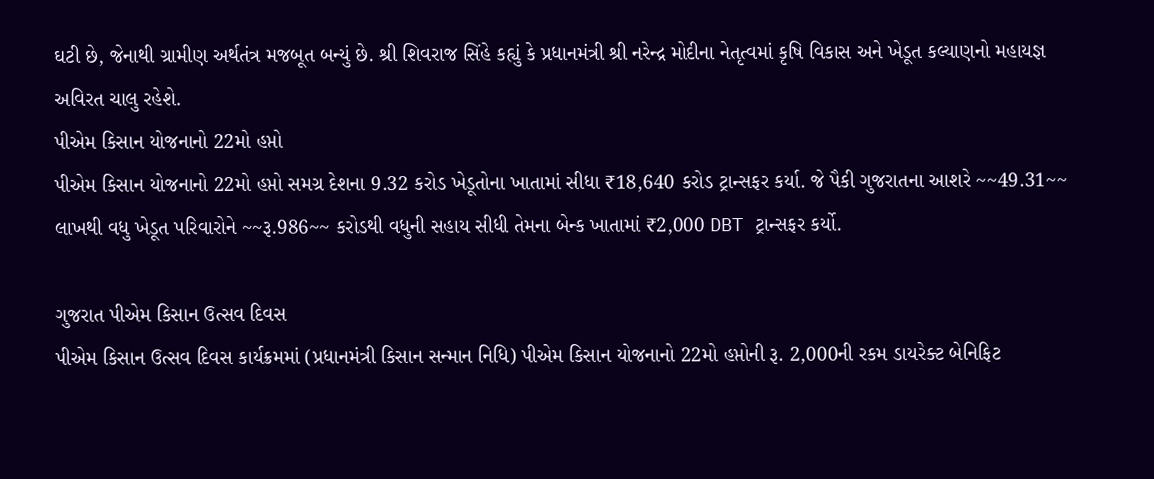ઘટી છે, જેનાથી ગ્રામીણ અર્થતંત્ર મજબૂત બન્યું છે. શ્રી શિવરાજ સિંહે કહ્યું કે પ્રધાનમંત્રી શ્રી નરેન્દ્ર મોદીના નેતૃત્વમાં કૃષિ વિકાસ અને ખેડૂત કલ્યાણનો મહાયજ્ઞ અવિરત ચાલુ રહેશે.
પીએમ કિસાન યોજનાનો 22મો હપ્તો
પીએમ કિસાન યોજનાનો 22મો હપ્તો સમગ્ર દેશના 9.32 કરોડ ખેડૂતોના ખાતામાં સીધા ₹18,640 કરોડ ટ્રાન્સફર કર્યા. જે પૈકી ગુજરાતના આશરે ~~49.31~~ લાખથી વધુ ખેડૂત પરિવારોને ~~રૂ.986~~ કરોડથી વધુની સહાય સીધી તેમના બેન્ક ખાતામાં ₹2,000 DBT ટ્રાન્સફર કર્યો.

ગુજરાત પીએમ કિસાન ઉત્સવ દિવસ
પીએમ કિસાન ઉત્સવ દિવસ કાર્યક્રમમાં (પ્રધાનમંત્રી કિસાન સન્માન નિધિ) પીએમ કિસાન યોજનાનો 22મો હપ્તોની રૂ. 2,000ની રકમ ડાયરેક્ટ બેનિફિટ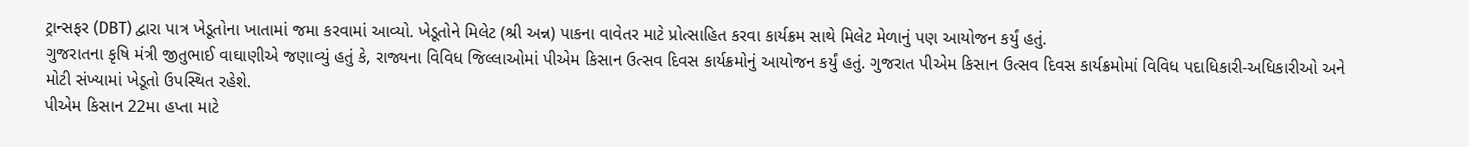ટ્રાન્સફર (DBT) દ્વારા પાત્ર ખેડૂતોના ખાતામાં જમા કરવામાં આવ્યો. ખેડૂતોને મિલેટ (શ્રી અન્ન) પાકના વાવેતર માટે પ્રોત્સાહિત કરવા કાર્યક્રમ સાથે મિલેટ મેળાનું પણ આયોજન કર્યું હતું.
ગુજરાતના કૃષિ મંત્રી જીતુભાઈ વાઘાણીએ જણાવ્યું હતું કે, રાજ્યના વિવિધ જિલ્લાઓમાં પીએમ કિસાન ઉત્સવ દિવસ કાર્યક્રમોનું આયોજન કર્યું હતું. ગુજરાત પીએમ કિસાન ઉત્સવ દિવસ કાર્યક્રમોમાં વિવિધ પદાધિકારી-અધિકારીઓ અને મોટી સંખ્યામાં ખેડૂતો ઉપસ્થિત રહેશે.
પીએમ કિસાન 22મા હપ્તા માટે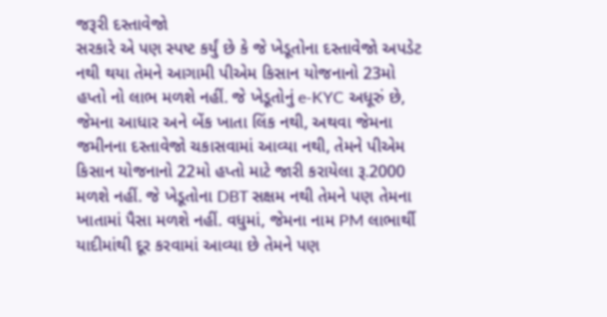જરૂરી દસ્તાવેજો
સરકારે એ પણ સ્પષ્ટ કર્યું છે કે જે ખેડૂતોના દસ્તાવેજો અપડેટ નથી થયા તેમને આગામી પીએમ કિસાન યોજનાનો 23મો હપ્તો નો લાભ મળશે નહીં. જે ખેડૂતોનું e-KYC અધૂરું છે, જેમના આધાર અને બેંક ખાતા લિંક નથી, અથવા જેમના જમીનના દસ્તાવેજો ચકાસવામાં આવ્યા નથી, તેમને પીએમ કિસાન યોજનાનો 22મો હપ્તો માટે જારી કરાયેલા રૂ.2000 મળશે નહીં. જે ખેડૂતોના DBT સક્ષમ નથી તેમને પણ તેમના ખાતામાં પૈસા મળશે નહીં. વધુમાં, જેમના નામ PM લાભાર્થી યાદીમાંથી દૂર કરવામાં આવ્યા છે તેમને પણ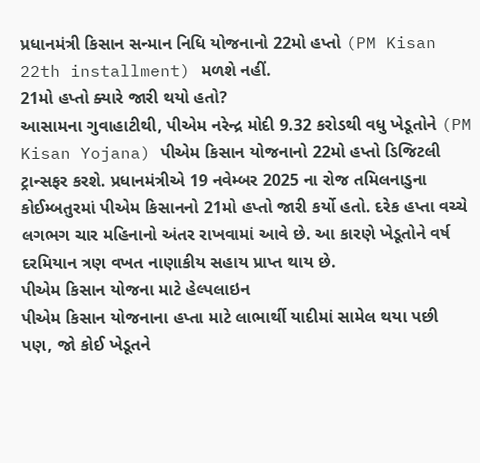પ્રધાનમંત્રી કિસાન સન્માન નિધિ યોજનાનો 22મો હપ્તો (PM Kisan 22th installment) મળશે નહીં.
21મો હપ્તો ક્યારે જારી થયો હતો?
આસામના ગુવાહાટીથી, પીએમ નરેન્દ્ર મોદી 9.32 કરોડથી વધુ ખેડૂતોને (PM Kisan Yojana) પીએમ કિસાન યોજનાનો 22મો હપ્તો ડિજિટલી ટ્રાન્સફર કરશે. પ્રધાનમંત્રીએ 19 નવેમ્બર 2025 ના રોજ તમિલનાડુના કોઈમ્બતુરમાં પીએમ કિસાનનો 21મો હપ્તો જારી કર્યો હતો. દરેક હપ્તા વચ્ચે લગભગ ચાર મહિનાનો અંતર રાખવામાં આવે છે. આ કારણે ખેડૂતોને વર્ષ દરમિયાન ત્રણ વખત નાણાકીય સહાય પ્રાપ્ત થાય છે.
પીએમ કિસાન યોજના માટે હેલ્પલાઇન
પીએમ કિસાન યોજનાના હપ્તા માટે લાભાર્થી યાદીમાં સામેલ થયા પછી પણ, જો કોઈ ખેડૂતને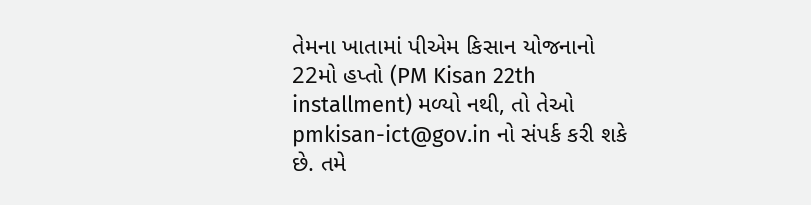તેમના ખાતામાં પીએમ કિસાન યોજનાનો 22મો હપ્તો (PM Kisan 22th installment) મળ્યો નથી, તો તેઓ pmkisan-ict@gov.in નો સંપર્ક કરી શકે છે. તમે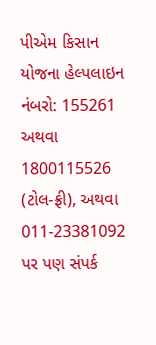પીએમ કિસાન યોજના હેલ્પલાઇન નંબરો: 155261 અથવા 1800115526 (ટોલ-ફ્રી), અથવા 011-23381092 પર પણ સંપર્ક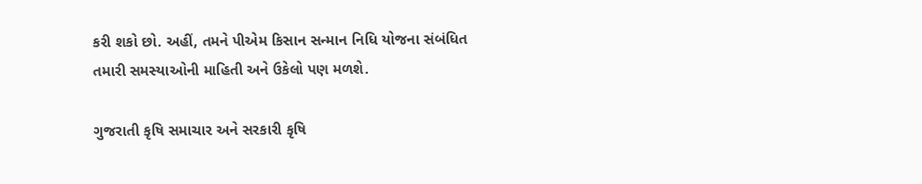કરી શકો છો. અહીં, તમને પીએમ કિસાન સન્માન નિધિ યોજના સંબંધિત તમારી સમસ્યાઓની માહિતી અને ઉકેલો પણ મળશે.

ગુજરાતી કૃષિ સમાચાર અને સરકારી કૃષિ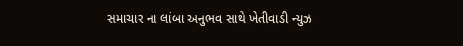સમાચાર ના લાંબા અનુભવ સાથે ખેતીવાડી ન્યુઝ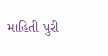માહિતી પુરી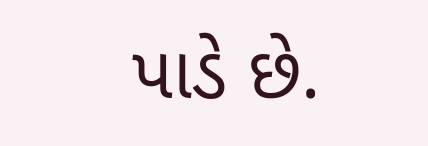પાડે છે.